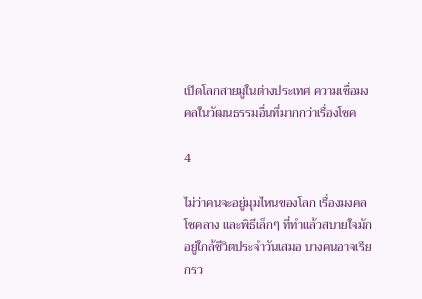เปิดโลกสายมูในต่างประเทศ ความเชื่อมงคลในวัฒนธรรมอื่นที่มากกว่าเรื่องโชค

4

ไม่ว่าคนจะอยู่มุมไหนของโลก เรื่องมงคล โชคลาง และพิธีเล็กๆ ที่ทำแล้วสบายใจมักอยู่ใกล้ชีวิตประจำวันเสมอ บางคนอาจเรียกรว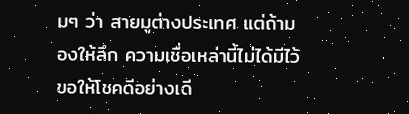มๆ ว่า สายมูต่างประเทศ แต่ถ้ามองให้ลึก ความเชื่อเหล่านี้ไม่ได้มีไว้ขอให้โชคดีอย่างเดี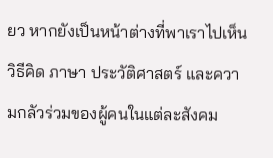ยว หากยังเป็นหน้าต่างที่พาเราไปเห็นวิธีคิด ภาษา ประวัติศาสตร์ และความกลัวร่วมของผู้คนในแต่ละสังคม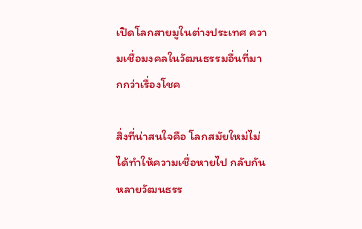เปิดโลกสายมูในต่างประเทศ ความเชื่อมงคลในวัฒนธรรมอื่นที่มากกว่าเรื่องโชค

สิ่งที่น่าสนใจคือ โลกสมัยใหม่ไม่ได้ทำให้ความเชื่อหายไป กลับกัน หลายวัฒนธรร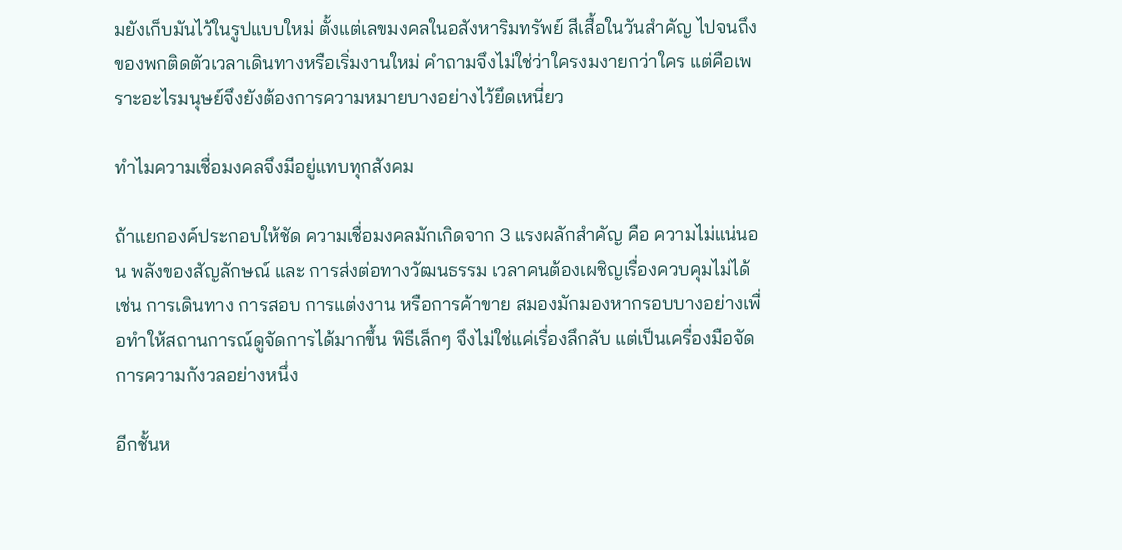มยังเก็บมันไว้ในรูปแบบใหม่ ตั้งแต่เลขมงคลในอสังหาริมทรัพย์ สีเสื้อในวันสำคัญ ไปจนถึงของพกติดตัวเวลาเดินทางหรือเริ่มงานใหม่ คำถามจึงไม่ใช่ว่าใครงมงายกว่าใคร แต่คือเพราะอะไรมนุษย์จึงยังต้องการความหมายบางอย่างไว้ยึดเหนี่ยว

ทำไมความเชื่อมงคลจึงมีอยู่แทบทุกสังคม

ถ้าแยกองค์ประกอบให้ชัด ความเชื่อมงคลมักเกิดจาก 3 แรงผลักสำคัญ คือ ความไม่แน่นอน พลังของสัญลักษณ์ และ การส่งต่อทางวัฒนธรรม เวลาคนต้องเผชิญเรื่องควบคุมไม่ได้ เช่น การเดินทาง การสอบ การแต่งงาน หรือการค้าขาย สมองมักมองหากรอบบางอย่างเพื่อทำให้สถานการณ์ดูจัดการได้มากขึ้น พิธีเล็กๆ จึงไม่ใช่แค่เรื่องลึกลับ แต่เป็นเครื่องมือจัดการความกังวลอย่างหนึ่ง

อีกชั้นห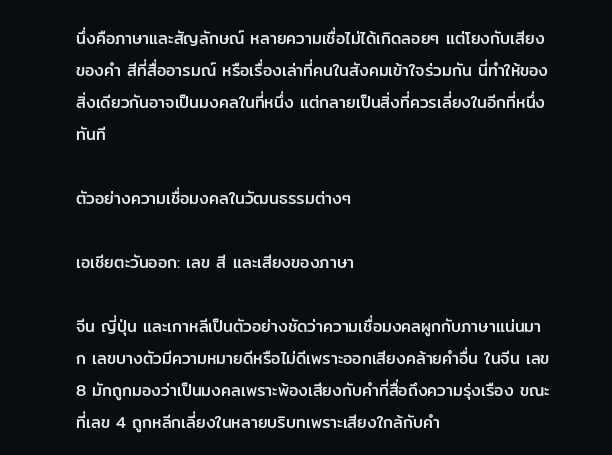นึ่งคือภาษาและสัญลักษณ์ หลายความเชื่อไม่ได้เกิดลอยๆ แต่โยงกับเสียงของคำ สีที่สื่ออารมณ์ หรือเรื่องเล่าที่คนในสังคมเข้าใจร่วมกัน นี่ทำให้ของสิ่งเดียวกันอาจเป็นมงคลในที่หนึ่ง แต่กลายเป็นสิ่งที่ควรเลี่ยงในอีกที่หนึ่งทันที

ตัวอย่างความเชื่อมงคลในวัฒนธรรมต่างๆ

เอเชียตะวันออก: เลข สี และเสียงของภาษา

จีน ญี่ปุ่น และเกาหลีเป็นตัวอย่างชัดว่าความเชื่อมงคลผูกกับภาษาแน่นมาก เลขบางตัวมีความหมายดีหรือไม่ดีเพราะออกเสียงคล้ายคำอื่น ในจีน เลข 8 มักถูกมองว่าเป็นมงคลเพราะพ้องเสียงกับคำที่สื่อถึงความรุ่งเรือง ขณะที่เลข 4 ถูกหลีกเลี่ยงในหลายบริบทเพราะเสียงใกล้กับคำ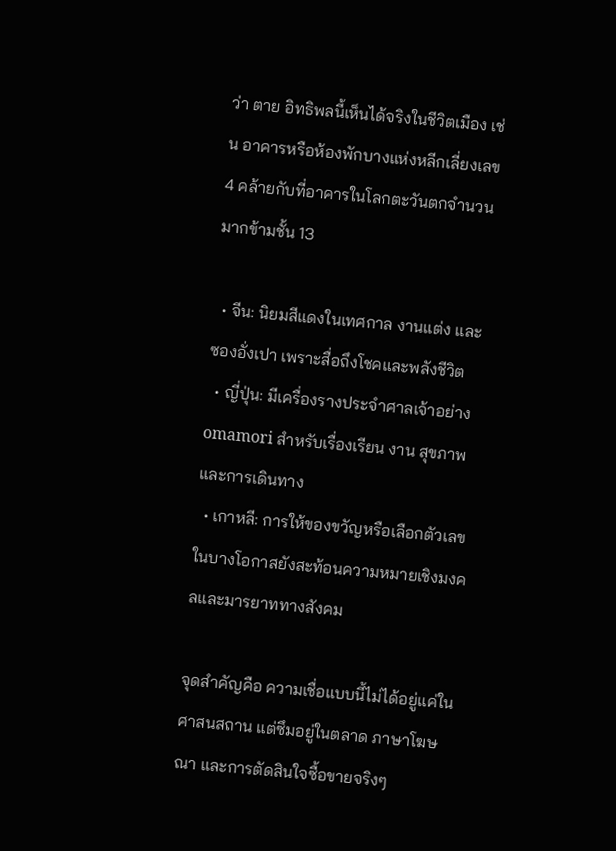ว่า ตาย อิทธิพลนี้เห็นได้จริงในชีวิตเมือง เช่น อาคารหรือห้องพักบางแห่งหลีกเลี่ยงเลข 4 คล้ายกับที่อาคารในโลกตะวันตกจำนวนมากข้ามชั้น 13

  • จีน: นิยมสีแดงในเทศกาล งานแต่ง และซองอั่งเปา เพราะสื่อถึงโชคและพลังชีวิต
  • ญี่ปุ่น: มีเครื่องรางประจำศาลเจ้าอย่าง omamori สำหรับเรื่องเรียน งาน สุขภาพ และการเดินทาง
  • เกาหลี: การให้ของขวัญหรือเลือกตัวเลขในบางโอกาสยังสะท้อนความหมายเชิงมงคลและมารยาททางสังคม

จุดสำคัญคือ ความเชื่อแบบนี้ไม่ได้อยู่แค่ในศาสนสถาน แต่ซึมอยู่ในตลาด ภาษาโฆษณา และการตัดสินใจซื้อขายจริงๆ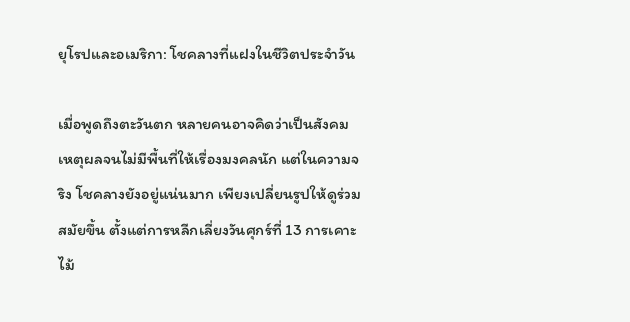ยุโรปและอเมริกา: โชคลางที่แฝงในชีวิตประจำวัน

เมื่อพูดถึงตะวันตก หลายคนอาจคิดว่าเป็นสังคมเหตุผลจนไม่มีพื้นที่ให้เรื่องมงคลนัก แต่ในความจริง โชคลางยังอยู่แน่นมาก เพียงเปลี่ยนรูปให้ดูร่วมสมัยขึ้น ตั้งแต่การหลีกเลี่ยงวันศุกร์ที่ 13 การเคาะไม้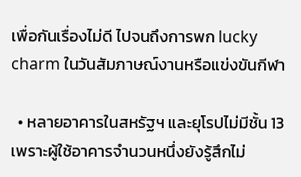เพื่อกันเรื่องไม่ดี ไปจนถึงการพก lucky charm ในวันสัมภาษณ์งานหรือแข่งขันกีฬา

  • หลายอาคารในสหรัฐฯ และยุโรปไม่มีชั้น 13 เพราะผู้ใช้อาคารจำนวนหนึ่งยังรู้สึกไม่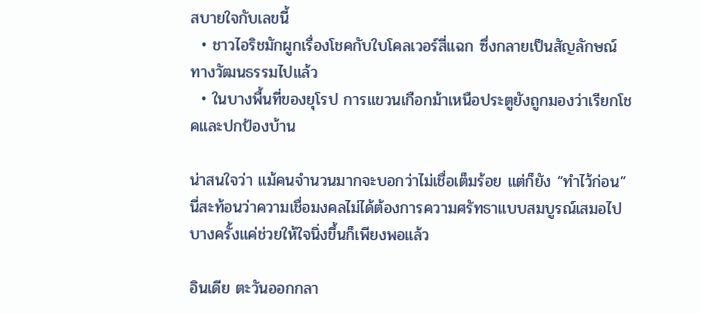สบายใจกับเลขนี้
  • ชาวไอริชมักผูกเรื่องโชคกับใบโคลเวอร์สี่แฉก ซึ่งกลายเป็นสัญลักษณ์ทางวัฒนธรรมไปแล้ว
  • ในบางพื้นที่ของยุโรป การแขวนเกือกม้าเหนือประตูยังถูกมองว่าเรียกโชคและปกป้องบ้าน

น่าสนใจว่า แม้คนจำนวนมากจะบอกว่าไม่เชื่อเต็มร้อย แต่ก็ยัง “ทำไว้ก่อน” นี่สะท้อนว่าความเชื่อมงคลไม่ได้ต้องการความศรัทธาแบบสมบูรณ์เสมอไป บางครั้งแค่ช่วยให้ใจนิ่งขึ้นก็เพียงพอแล้ว

อินเดีย ตะวันออกกลา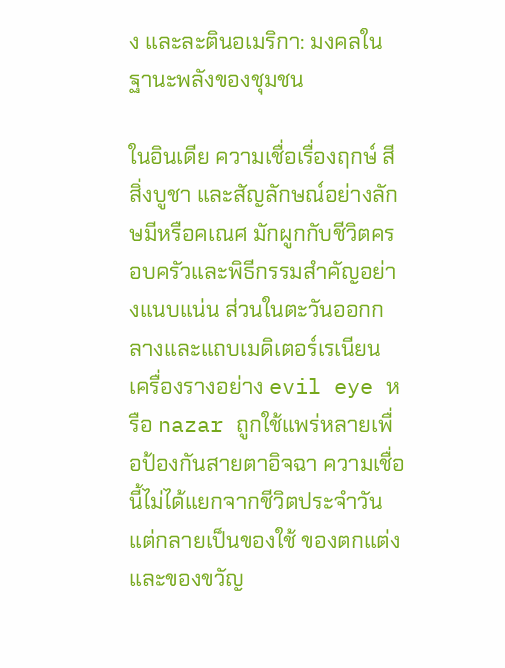ง และละตินอเมริกา: มงคลในฐานะพลังของชุมชน

ในอินเดีย ความเชื่อเรื่องฤกษ์ สี สิ่งบูชา และสัญลักษณ์อย่างลักษมีหรือคเณศ มักผูกกับชีวิตครอบครัวและพิธีกรรมสำคัญอย่างแนบแน่น ส่วนในตะวันออกกลางและแถบเมดิเตอร์เรเนียน เครื่องรางอย่าง evil eye หรือ nazar ถูกใช้แพร่หลายเพื่อป้องกันสายตาอิจฉา ความเชื่อนี้ไม่ได้แยกจากชีวิตประจำวัน แต่กลายเป็นของใช้ ของตกแต่ง และของขวัญ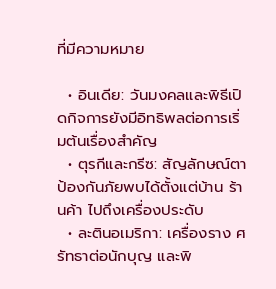ที่มีความหมาย

  • อินเดีย: วันมงคลและพิธีเปิดกิจการยังมีอิทธิพลต่อการเริ่มต้นเรื่องสำคัญ
  • ตุรกีและกรีซ: สัญลักษณ์ตาป้องกันภัยพบได้ตั้งแต่บ้าน ร้านค้า ไปถึงเครื่องประดับ
  • ละตินอเมริกา: เครื่องราง ศรัทธาต่อนักบุญ และพิ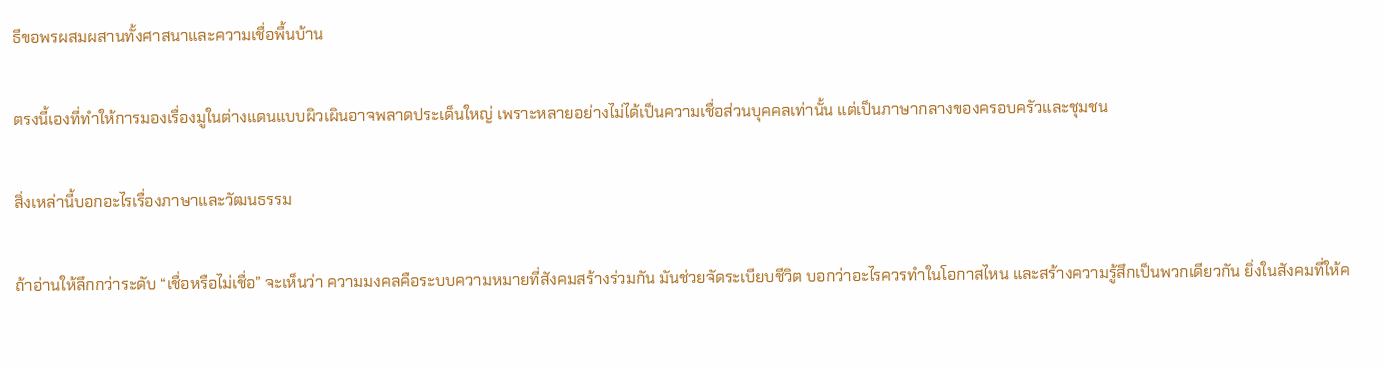ธีขอพรผสมผสานทั้งศาสนาและความเชื่อพื้นบ้าน

ตรงนี้เองที่ทำให้การมองเรื่องมูในต่างแดนแบบผิวเผินอาจพลาดประเด็นใหญ่ เพราะหลายอย่างไม่ได้เป็นความเชื่อส่วนบุคคลเท่านั้น แต่เป็นภาษากลางของครอบครัวและชุมชน

สิ่งเหล่านี้บอกอะไรเรื่องภาษาและวัฒนธรรม

ถ้าอ่านให้ลึกกว่าระดับ “เชื่อหรือไม่เชื่อ” จะเห็นว่า ความมงคลคือระบบความหมายที่สังคมสร้างร่วมกัน มันช่วยจัดระเบียบชีวิต บอกว่าอะไรควรทำในโอกาสไหน และสร้างความรู้สึกเป็นพวกเดียวกัน ยิ่งในสังคมที่ให้ค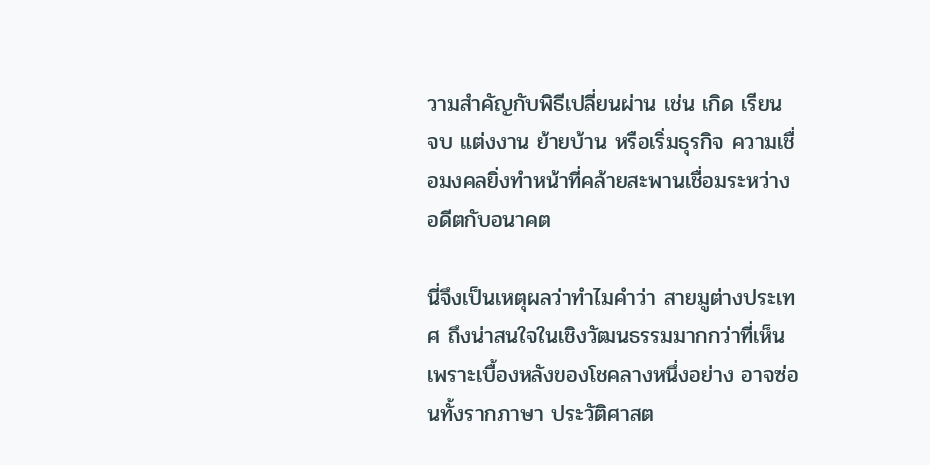วามสำคัญกับพิธีเปลี่ยนผ่าน เช่น เกิด เรียน จบ แต่งงาน ย้ายบ้าน หรือเริ่มธุรกิจ ความเชื่อมงคลยิ่งทำหน้าที่คล้ายสะพานเชื่อมระหว่างอดีตกับอนาคต

นี่จึงเป็นเหตุผลว่าทำไมคำว่า สายมูต่างประเทศ ถึงน่าสนใจในเชิงวัฒนธรรมมากกว่าที่เห็น เพราะเบื้องหลังของโชคลางหนึ่งอย่าง อาจซ่อนทั้งรากภาษา ประวัติศาสต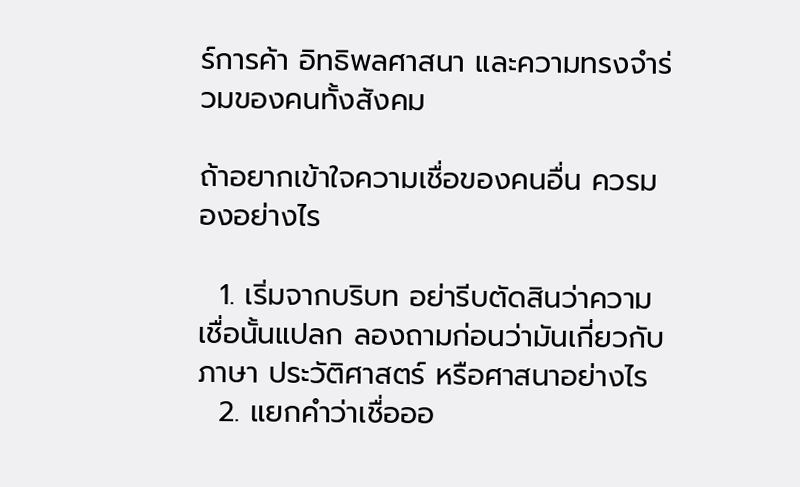ร์การค้า อิทธิพลศาสนา และความทรงจำร่วมของคนทั้งสังคม

ถ้าอยากเข้าใจความเชื่อของคนอื่น ควรมองอย่างไร

  1. เริ่มจากบริบท อย่ารีบตัดสินว่าความเชื่อนั้นแปลก ลองถามก่อนว่ามันเกี่ยวกับภาษา ประวัติศาสตร์ หรือศาสนาอย่างไร
  2. แยกคำว่าเชื่อออ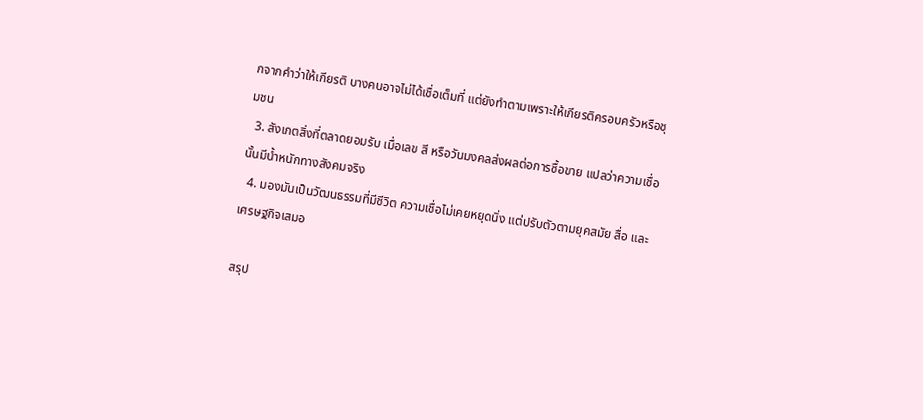กจากคำว่าให้เกียรติ บางคนอาจไม่ได้เชื่อเต็มที่ แต่ยังทำตามเพราะให้เกียรติครอบครัวหรือชุมชน
  3. สังเกตสิ่งที่ตลาดยอมรับ เมื่อเลข สี หรือวันมงคลส่งผลต่อการซื้อขาย แปลว่าความเชื่อนั้นมีน้ำหนักทางสังคมจริง
  4. มองมันเป็นวัฒนธรรมที่มีชีวิต ความเชื่อไม่เคยหยุดนิ่ง แต่ปรับตัวตามยุคสมัย สื่อ และเศรษฐกิจเสมอ

สรุป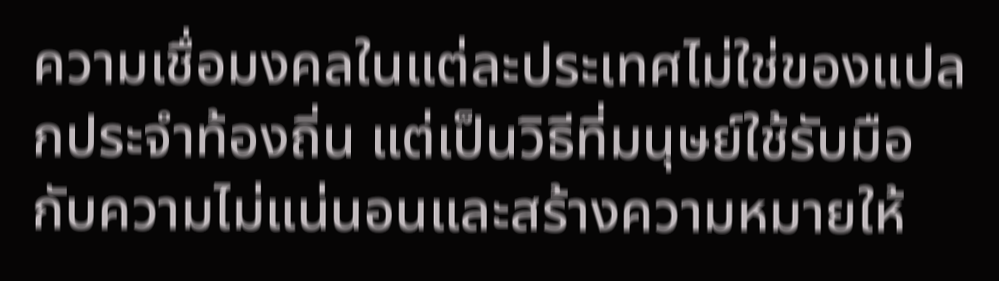ความเชื่อมงคลในแต่ละประเทศไม่ใช่ของแปลกประจำท้องถิ่น แต่เป็นวิธีที่มนุษย์ใช้รับมือกับความไม่แน่นอนและสร้างความหมายให้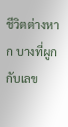ชีวิตต่างหาก บางที่ผูกกับเลข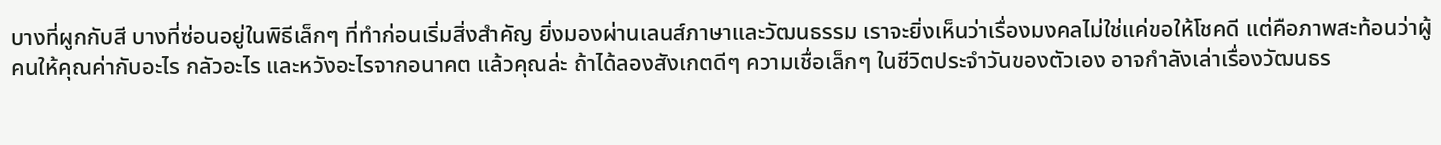บางที่ผูกกับสี บางที่ซ่อนอยู่ในพิธีเล็กๆ ที่ทำก่อนเริ่มสิ่งสำคัญ ยิ่งมองผ่านเลนส์ภาษาและวัฒนธรรม เราจะยิ่งเห็นว่าเรื่องมงคลไม่ใช่แค่ขอให้โชคดี แต่คือภาพสะท้อนว่าผู้คนให้คุณค่ากับอะไร กลัวอะไร และหวังอะไรจากอนาคต แล้วคุณล่ะ ถ้าได้ลองสังเกตดีๆ ความเชื่อเล็กๆ ในชีวิตประจำวันของตัวเอง อาจกำลังเล่าเรื่องวัฒนธร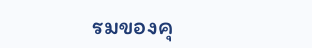รมของคุ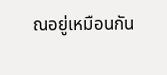ณอยู่เหมือนกัน